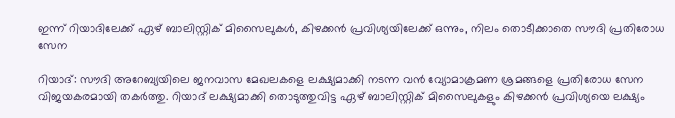ഇന്ന് റിയാദിലേക്ക് ഏഴ് ബാലിസ്റ്റിക് മിസൈലുകൾ, കിഴക്കൻ പ്രവിശ്യയിലേക്ക് ഒന്നും, നിലം തൊടീക്കാതെ സൗദി പ്രതിരോധ സേന

റിയാദ്: സൗദി അറേബ്യയിലെ ജനവാസ മേഖലകളെ ലക്ഷ്യമാക്കി നടന്ന വൻ വ്യോമാക്രമണ ശ്രമങ്ങളെ പ്രതിരോധ സേന വിജയകരമായി തകർത്തു. റിയാദ് ലക്ഷ്യമാക്കി തൊടുത്തുവിട്ട ഏഴ് ബാലിസ്റ്റിക് മിസൈലുകളും കിഴക്കൻ പ്രവിശ്യയെ ലക്ഷ്യം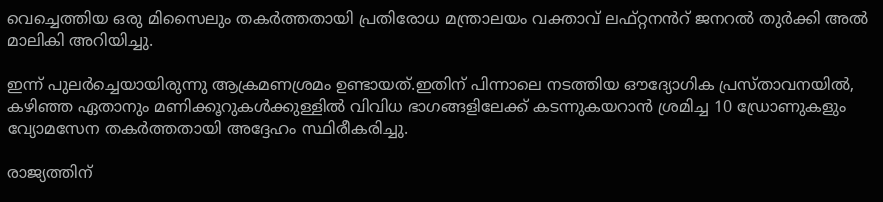വെച്ചെത്തിയ ഒരു മിസൈലും തകർത്തതായി പ്രതിരോധ മന്ത്രാലയം വക്താവ് ലഫ്റ്റനൻറ് ജനറൽ തുർക്കി അൽ മാലികി അറിയിച്ചു.

ഇന്ന് പുലർച്ചെയായിരുന്നു ആക്രമണശ്രമം ഉണ്ടായത്.ഇതിന് പിന്നാലെ നടത്തിയ ഔദ്യോഗിക പ്രസ്താവനയിൽ, കഴിഞ്ഞ ഏതാനും മണിക്കൂറുകൾക്കുള്ളിൽ വിവിധ ഭാഗങ്ങളിലേക്ക് കടന്നുകയറാൻ ശ്രമിച്ച 10 ഡ്രോണുകളും വ്യോമസേന തകർത്തതായി അദ്ദേഹം സ്ഥിരീകരിച്ചു.

രാജ്യത്തിന്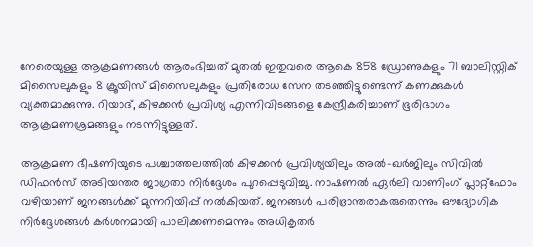നേരെയുള്ള ആക്രമണങ്ങൾ ആരംഭിച്ചത് മുതൽ ഇതുവരെ ആകെ 858 ഡ്രോണുകളും 71 ബാലിസ്റ്റിക് മിസൈലുകളും 8 ക്രൂയിസ് മിസൈലുകളും പ്രതിരോധ സേന തടഞ്ഞിട്ടുണ്ടെന്ന് കണക്കുകൾ വ്യക്തമാക്കുന്നു. റിയാദ്, കിഴക്കൻ പ്രവിശ്യ എന്നിവിടങ്ങളെ കേന്ദ്രീകരിച്ചാണ് ഭൂരിഭാഗം ആക്രമണശ്രമങ്ങളും നടന്നിട്ടുള്ളത്.

ആക്രമണ ഭീഷണിയുടെ പശ്ചാത്തലത്തിൽ കിഴക്കൻ പ്രവിശ്യയിലും അൽ-ഖർജിലും സിവിൽ ഡിഫൻസ് അടിയന്തര ജാഗ്രതാ നിർദ്ദേശം പുറപ്പെടുവിച്ചു. നാഷണൽ ഏർലി വാണിംഗ് പ്ലാറ്റ്‌ഫോം വഴിയാണ് ജനങ്ങൾക്ക് മുന്നറിയിപ്പ് നൽകിയത്. ജനങ്ങൾ പരിഭ്രാന്തരാകരുതെന്നും ഔദ്യോഗിക നിർദ്ദേശങ്ങൾ കർശനമായി പാലിക്കണമെന്നും അധികൃതർ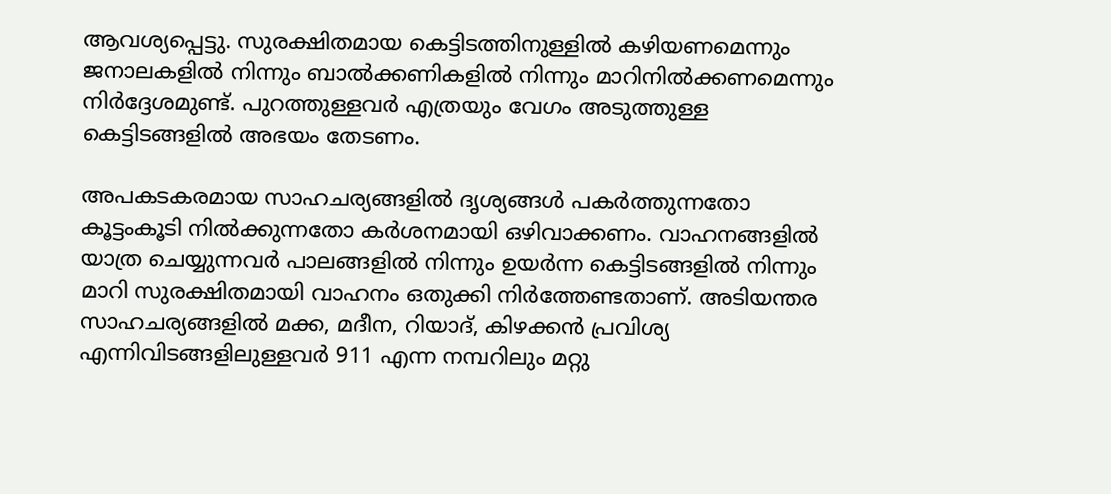ആവശ്യപ്പെട്ടു. സുരക്ഷിതമായ കെട്ടിടത്തിനുള്ളിൽ കഴിയണമെന്നും ജനാലകളിൽ നിന്നും ബാൽക്കണികളിൽ നിന്നും മാറിനിൽക്കണമെന്നും നിർദ്ദേശമുണ്ട്. പുറത്തുള്ളവർ എത്രയും വേഗം അടുത്തുള്ള കെട്ടിടങ്ങളിൽ അഭയം തേടണം.

അപകടകരമായ സാഹചര്യങ്ങളിൽ ദൃശ്യങ്ങൾ പകർത്തുന്നതോ കൂട്ടംകൂടി നിൽക്കുന്നതോ കർശനമായി ഒഴിവാക്കണം. വാഹനങ്ങളിൽ യാത്ര ചെയ്യുന്നവർ പാലങ്ങളിൽ നിന്നും ഉയർന്ന കെട്ടിടങ്ങളിൽ നിന്നും മാറി സുരക്ഷിതമായി വാഹനം ഒതുക്കി നിർത്തേണ്ടതാണ്. അടിയന്തര സാഹചര്യങ്ങളിൽ മക്ക, മദീന, റിയാദ്, കിഴക്കൻ പ്രവിശ്യ എന്നിവിടങ്ങളിലുള്ളവർ 911 എന്ന നമ്പറിലും മറ്റു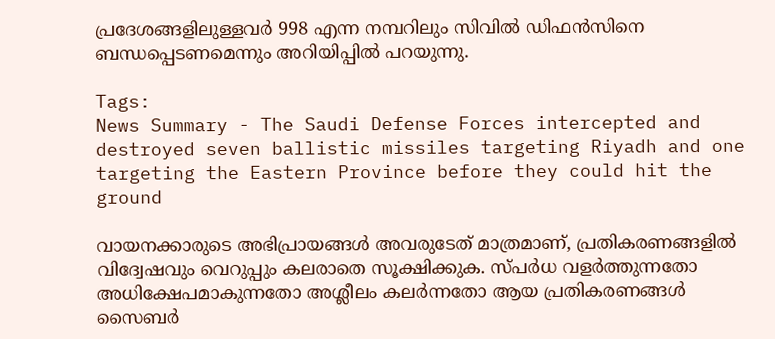പ്രദേശങ്ങളിലുള്ളവർ 998 എന്ന നമ്പറിലും സിവിൽ ഡിഫൻസിനെ ബന്ധപ്പെടണമെന്നും അറിയിപ്പിൽ പറയുന്നു.

Tags:
News Summary - The Saudi Defense Forces intercepted and destroyed seven ballistic missiles targeting Riyadh and one targeting the Eastern Province before they could hit the ground

വായനക്കാരുടെ അഭിപ്രായങ്ങള്‍ അവരുടേത് മാത്രമാണ്, പ്രതികരണങ്ങളിൽ വിദ്വേഷവും വെറുപ്പും കലരാതെ സൂക്ഷിക്കുക. സ്പർധ വളർത്തുന്നതോ അധിക്ഷേപമാകുന്നതോ അശ്ലീലം കലർന്നതോ ആയ പ്രതികരണങ്ങൾ സൈബർ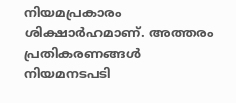നിയമപ്രകാരം ശിക്ഷാർഹമാണ്. അത്തരം പ്രതികരണങ്ങൾ നിയമനടപടി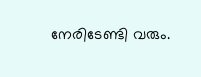നേരിടേണ്ടി വരും.